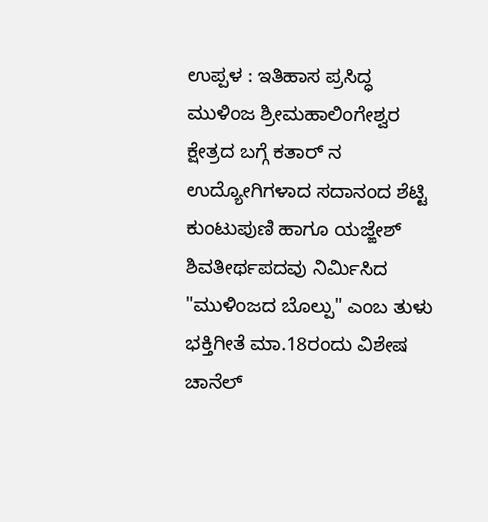ಉಪ್ಪಳ : ಇತಿಹಾಸ ಪ್ರಸಿದ್ಧ ಮುಳಿಂಜ ಶ್ರೀಮಹಾಲಿಂಗೇಶ್ವರ ಕ್ಷೇತ್ರದ ಬಗ್ಗೆ ಕತಾರ್ ನ ಉದ್ಯೋಗಿಗಳಾದ ಸದಾನಂದ ಶೆಟ್ಟಿ ಕುಂಟುಪುಣಿ ಹಾಗೂ ಯಜ್ಙೇಶ್ ಶಿವತೀರ್ಥಪದವು ನಿರ್ಮಿಸಿದ "ಮುಳಿಂಜದ ಬೊಲ್ಪು" ಎಂಬ ತುಳು ಭಕ್ತಿಗೀತೆ ಮಾ.18ರಂದು ವಿಶೇಷ ಚಾನೆಲ್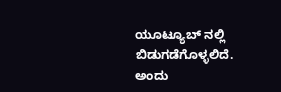ಯೂಟ್ಯೂಬ್ ನಲ್ಲಿ ಬಿಡುಗಡೆಗೊಳ್ಳಲಿದೆ.
ಅಂದು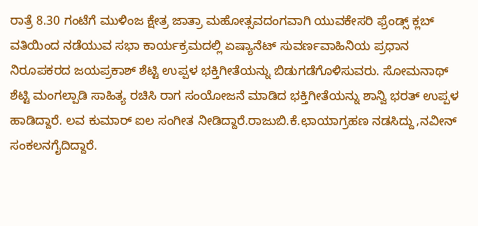ರಾತ್ರೆ 8.30 ಗಂಟೆಗೆ ಮುಳಿಂಜ ಕ್ಷೇತ್ರ ಜಾತ್ರಾ ಮಹೋತ್ಸವದಂಗವಾಗಿ ಯುವಕೇಸರಿ ಫ್ರೆಂಡ್ಸ್ ಕ್ಲಬ್ ವತಿಯಿಂದ ನಡೆಯುವ ಸಭಾ ಕಾರ್ಯಕ್ರಮದಲ್ಲಿ ಏಷ್ಯಾನೆಟ್ ಸುವರ್ಣವಾಹಿನಿಯ ಪ್ರಧಾನ ನಿರೂಪಕರದ ಜಯಪ್ರಕಾಶ್ ಶೆಟ್ಟಿ ಉಪ್ಪಳ ಭಕ್ತಿಗೀತೆಯನ್ನು ಬಿಡುಗಡೆಗೊಳಿಸುವರು. ಸೋಮನಾಥ್ ಶೆಟ್ಟಿ ಮಂಗಲ್ಪಾಡಿ ಸಾಹಿತ್ಯ ರಚಿಸಿ ರಾಗ ಸಂಯೋಜನೆ ಮಾಡಿದ ಭಕ್ತಿಗೀತೆಯನ್ನು ಶಾನ್ವಿ ಭರತ್ ಉಪ್ಪಳ ಹಾಡಿದ್ದಾರೆ. ಲವ ಕುಮಾರ್ ಐಲ ಸಂಗೀತ ನೀಡಿದ್ದಾರೆ.ರಾಜುಬಿ.ಕೆ.ಛಾಯಾಗ್ರಹಣ ನಡಸಿದ್ದು,ನವೀನ್ ಸಂಕಲನಗೈದಿದ್ದಾರೆ.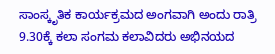ಸಾಂಸ್ಕೃತಿಕ ಕಾರ್ಯಕ್ರಮದ ಅಂಗವಾಗಿ ಅಂದು ರಾತ್ರಿ 9.30ಕ್ಕೆ ಕಲಾ ಸಂಗಮ ಕಲಾವಿದರು ಅಭಿನಯದ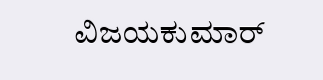ವಿಜಯಕುಮಾರ್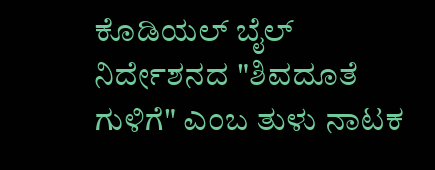ಕೊಡಿಯಲ್ ಬೈಲ್ ನಿರ್ದೇಶನದ "ಶಿವದೂತೆ ಗುಳಿಗೆ" ಎಂಬ ತುಳು ನಾಟಕ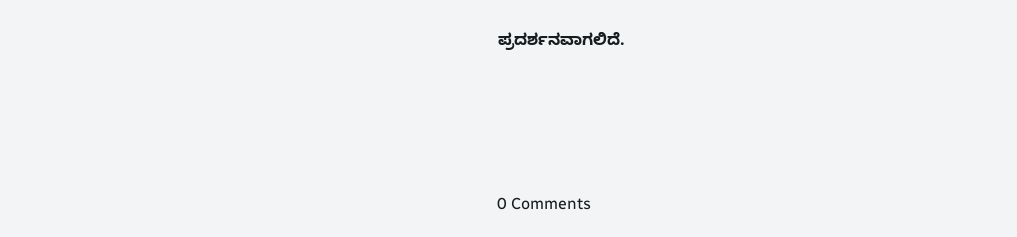ಪ್ರದರ್ಶನವಾಗಲಿದೆ.





0 Comments